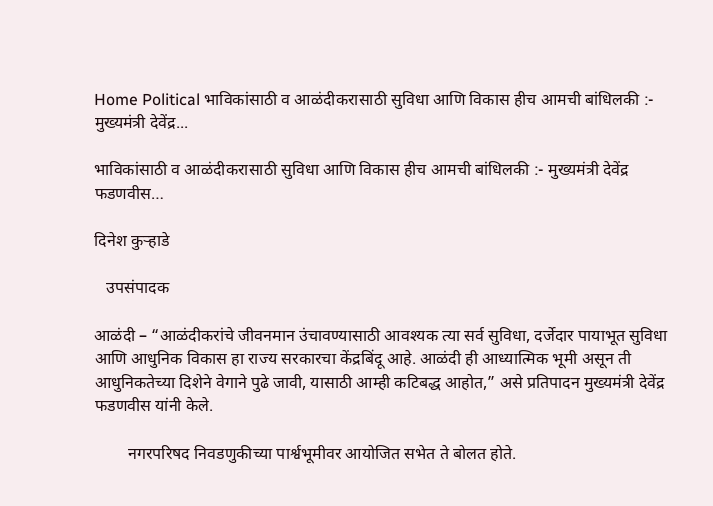Home Political भाविकांसाठी व आळंदीकरासाठी सुविधा आणि विकास हीच आमची बांधिलकी :- मुख्यमंत्री देवेंद्र...

भाविकांसाठी व आळंदीकरासाठी सुविधा आणि विकास हीच आमची बांधिलकी :- मुख्यमंत्री देवेंद्र फडणवीस…

दिनेश कुऱ्हाडे

   उपसंपादक

आळंदी – “आळंदीकरांचे जीवनमान उंचावण्यासाठी आवश्यक त्या सर्व सुविधा, दर्जेदार पायाभूत सुविधा आणि आधुनिक विकास हा राज्य सरकारचा केंद्रबिंदू आहे. आळंदी ही आध्यात्मिक भूमी असून ती आधुनिकतेच्या दिशेने वेगाने पुढे जावी, यासाठी आम्ही कटिबद्ध आहोत,” असे प्रतिपादन मुख्यमंत्री देवेंद्र फडणवीस यांनी केले.

        नगरपरिषद निवडणुकीच्या पार्श्वभूमीवर आयोजित सभेत ते बोलत होते.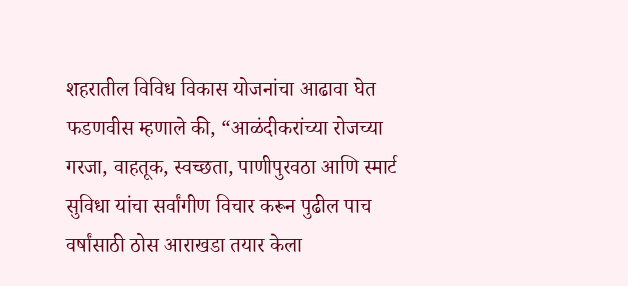शहरातील विविध विकास योजनांचा आढावा घेत फडणवीस म्हणाले की, “आळंदीकरांच्या रोजच्या गरजा, वाहतूक, स्वच्छता, पाणीपुरवठा आणि स्मार्ट सुविधा यांचा सर्वांगीण विचार करून पुढील पाच वर्षांसाठी ठोस आराखडा तयार केला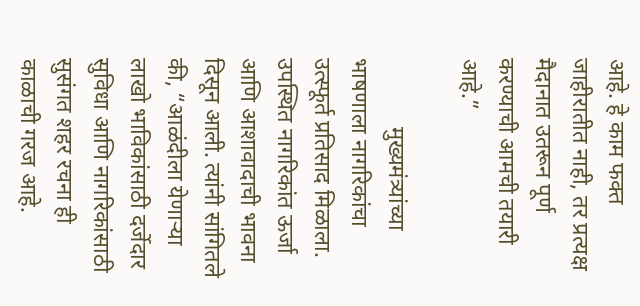आहे. हे काम फक्त जाहीरातीत नाही, तर प्रत्यक्ष मैदानात उतरून पूर्ण करण्याची आमची तयारी आहे.”

            मुख्यमंत्र्यांच्या भाषणाला नागरिकांचा उत्स्फूर्त प्रतिसाद मिळाला. उपस्थित नागरिकांत ऊर्जा आणि आशावादाची भावना दिसून आली. त्यांनी सांगितले की, “आळंदीला येणाऱ्या लाखो भाविकांसाठी दर्जेदार सुविधा आणि नागरिकांसाठी सुसंगत शहर रचना ही काळाची गरज आहे.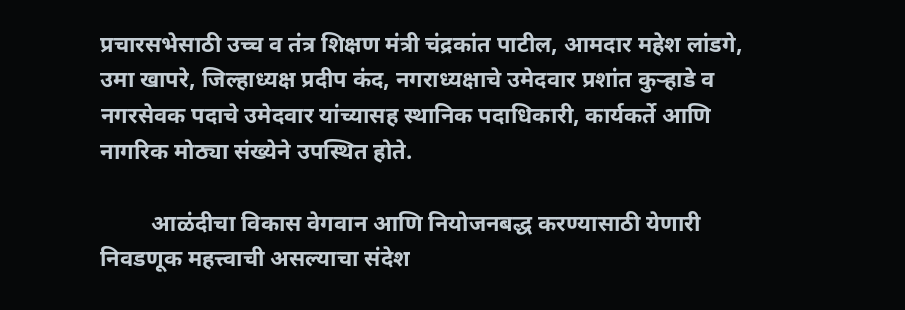प्रचारसभेसाठी उच्च व तंत्र शिक्षण मंत्री चंद्रकांत पाटील, आमदार महेश लांडगे, उमा खापरे, जिल्हाध्यक्ष प्रदीप कंद, नगराध्यक्षाचे उमेदवार प्रशांत कुऱ्हाडे व नगरसेवक पदाचे उमेदवार यांच्यासह स्थानिक पदाधिकारी, कार्यकर्ते आणि नागरिक मोठ्या संख्येने उपस्थित होते.

         आळंदीचा विकास वेगवान आणि नियोजनबद्ध करण्यासाठी येणारी निवडणूक महत्त्वाची असल्याचा संदेश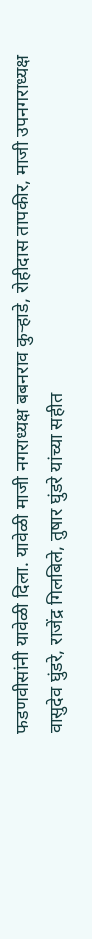फडणवीसांनी यावेळी दिला. यावेळी माजी नगराध्यक्ष बबनराव कुऱ्हाडे, रोहीदास तापकीर, माजी उपनगराध्यक्ष वासुदेव घुंडरे, राजेंद्र गिलबिले, तुषार घुंडरे यांच्या सहीत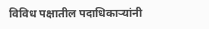विविध पक्षातील पदाधिकाऱ्यांनी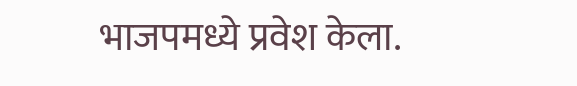भाजपमध्ये प्रवेश केला.